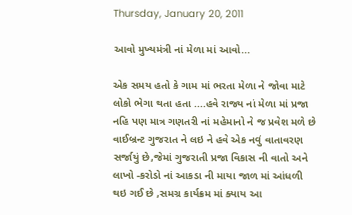Thursday, January 20, 2011

આવો મુખ્યમંત્રી નાં મેળા માં આવો...

એક સમય હતો કે ગામ માં ભરતા મેળા ને જોવા માટે લોકો ભેગા થતા હતા ....હવે રાજ્ય નાં મેળા માં પ્રજા નહિ પણ માત્ર ગણતરી નાં મહેમાનો ને જ પ્રવેશ મળે છે
વાઈબ્રન્ટ ગુજરાત ને લઇ ને હવે એક નવું વાતાવરણ સર્જાયું છે,જેમાં ગુજરાતી પ્રજા વિકાસ ની વાતો અને લાખો -કરોડો નાં આકડા ની માયા જાળ માં આંધળી થઇ ગઈ છે ,સમગ્ર કાર્યક્રમ માં ક્યાય આ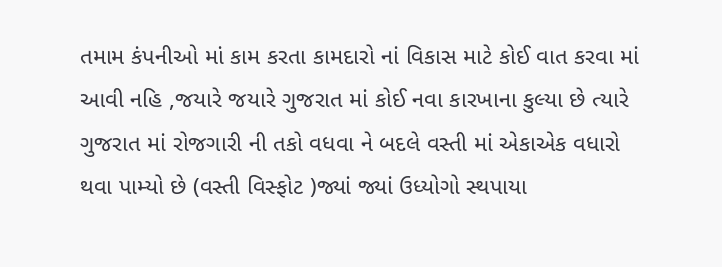તમામ કંપનીઓ માં કામ કરતા કામદારો નાં વિકાસ માટે કોઈ વાત કરવા માં આવી નહિ ,જયારે જયારે ગુજરાત માં કોઈ નવા કારખાના કુલ્યા છે ત્યારે ગુજરાત માં રોજગારી ની તકો વધવા ને બદલે વસ્તી માં એકાએક વધારો થવા પામ્યો છે (વસ્તી વિસ્ફોટ )જ્યાં જ્યાં ઉધ્યોગો સ્થપાયા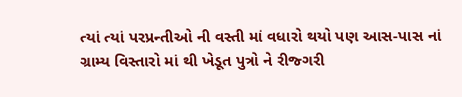ત્યાં ત્યાં પરપ્રન્તીઓ ની વસ્તી માં વધારો થયો પણ આસ-પાસ નાં ગ્રામ્ય વિસ્તારો માં થી ખેડૂત પુત્રો ને રીજ્ગરી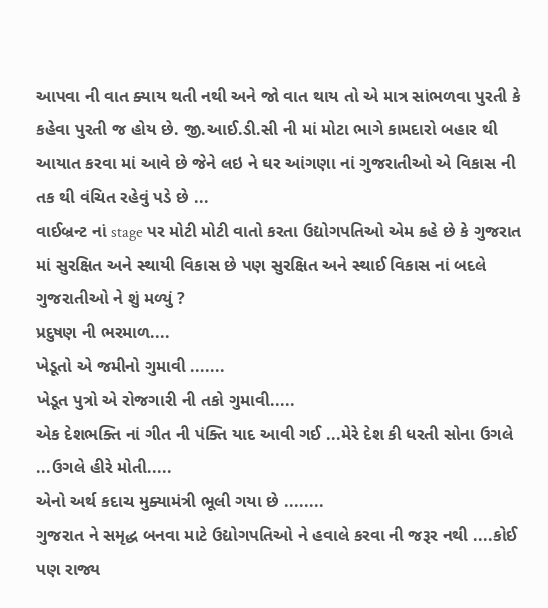આપવા ની વાત ક્યાય થતી નથી અને જો વાત થાય તો એ માત્ર સાંભળવા પુરતી કે કહેવા પુરતી જ હોય છે. જી.આઈ.ડી.સી ની માં મોટા ભાગે કામદારો બહાર થી આયાત કરવા માં આવે છે જેને લઇ ને ઘર આંગણા નાં ગુજરાતીઓ એ વિકાસ ની તક થી વંચિત રહેવું પડે છે ...
વાઈબ્રન્ટ નાં stage પર મોટી મોટી વાતો કરતા ઉદ્યોગપતિઓ એમ કહે છે કે ગુજરાત માં સુરક્ષિત અને સ્થાયી વિકાસ છે પણ સુરક્ષિત અને સ્થાઈ વિકાસ નાં બદલે ગુજરાતીઓ ને શું મળ્યું ?
પ્રદુષણ ની ભરમાળ....
ખેડૂતો એ જમીનો ગુમાવી .......
ખેડૂત પુત્રો એ રોજગારી ની તકો ગુમાવી.....
એક દેશભક્તિ નાં ગીત ની પંક્તિ યાદ આવી ગઈ ...મેરે દેશ કી ધરતી સોના ઉગલે ...ઉગલે હીરે મોતી.....
એનો અર્થ કદાચ મુક્યામંત્રી ભૂલી ગયા છે ........
ગુજરાત ને સમૃદ્ધ બનવા માટે ઉદ્યોગપતિઓ ને હવાલે કરવા ની જરૂર નથી ....કોઈ પણ રાજ્ય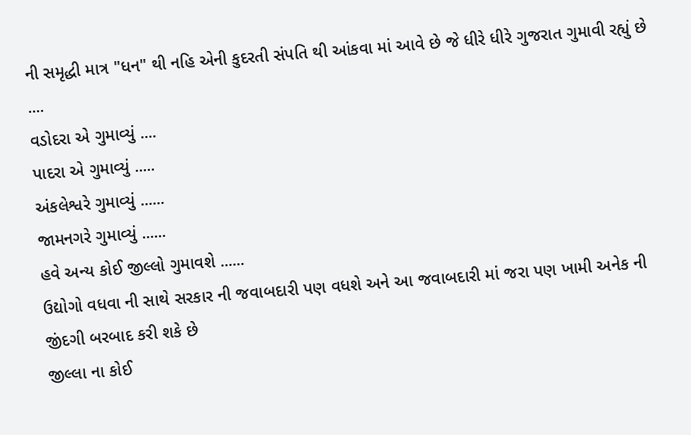ની સમૃદ્ધી માત્ર "ધન" થી નહિ એની કુદરતી સંપતિ થી આંકવા માં આવે છે જે ધીરે ધીરે ગુજરાત ગુમાવી રહ્યું છે ....
વડોદરા એ ગુમાવ્યું ....
પાદરા એ ગુમાવ્યું .....
અંકલેશ્વરે ગુમાવ્યું ......
જામનગરે ગુમાવ્યું ......
હવે અન્ય કોઈ જીલ્લો ગુમાવશે ......
ઉદ્યોગો વધવા ની સાથે સરકાર ની જવાબદારી પણ વધશે અને આ જવાબદારી માં જરા પણ ખામી અનેક ની જીંદગી બરબાદ કરી શકે છે
જીલ્લા ના કોઈ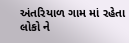અંતરિયાળ ગામ માં રહેતા લોકો ને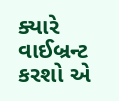ક્યારે વાઈબ્રન્ટ કરશો એ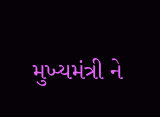મુખ્યમંત્રી ને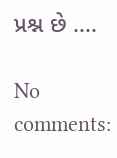પ્રશ્ન છે ....

No comments: